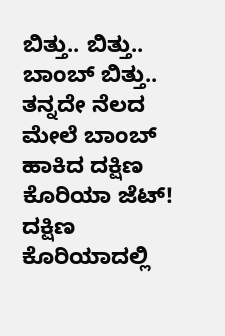ಬಿತ್ತು.. ಬಿತ್ತು.. ಬಾಂಬ್ ಬಿತ್ತು.. ತನ್ನದೇ ನೆಲದ ಮೇಲೆ ಬಾಂಬ್ ಹಾಕಿದ ದಕ್ಷಿಣ ಕೊರಿಯಾ ಜೆಟ್!
ದಕ್ಷಿಣ ಕೊರಿಯಾದಲ್ಲಿ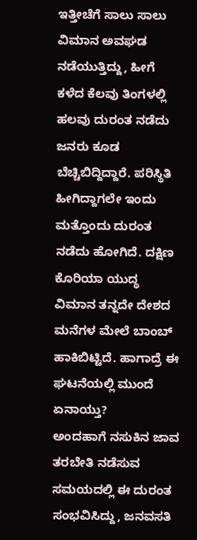ಇತ್ತೀಚೆಗೆ ಸಾಲು ಸಾಲು ವಿಮಾನ ಅವಘಡ ನಡೆಯುತ್ತಿದ್ದು, ಹೀಗೆ ಕಳೆದ ಕೆಲವು ತಿಂಗಳಲ್ಲಿ ಹಲವು ದುರಂತ ನಡೆದು ಜನರು ಕೂಡ ಬೆಚ್ಚಿಬಿದ್ದಿದ್ದಾರೆ. ಪರಿಸ್ಥಿತಿ ಹೀಗಿದ್ದಾಗಲೇ ಇಂದು ಮತ್ತೊಂದು ದುರಂತ ನಡೆದು ಹೋಗಿದೆ. ದಕ್ಷಿಣ ಕೊರಿಯಾ ಯುದ್ಧ ವಿಮಾನ ತನ್ನದೇ ದೇಶದ ಮನೆಗಳ ಮೇಲೆ ಬಾಂಬ್ ಹಾಕಿಬಿಟ್ಟಿದೆ. ಹಾಗಾದ್ರೆ ಈ ಘಟನೆಯಲ್ಲಿ ಮುಂದೆ ಏನಾಯ್ತು?
ಅಂದಹಾಗೆ ನಸುಕಿನ ಜಾವ ತರಬೇತಿ ನಡೆಸುವ ಸಮಯದಲ್ಲಿ ಈ ದುರಂತ ಸಂಭವಿಸಿದ್ದು, ಜನವಸತಿ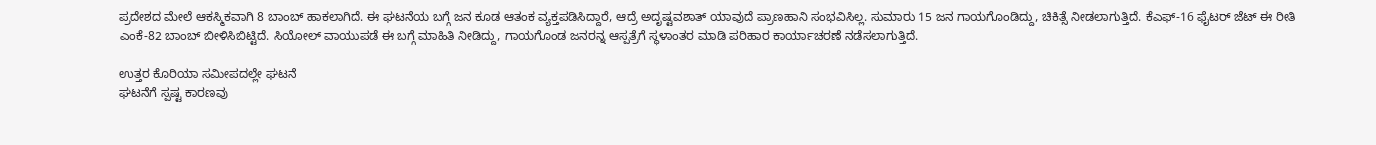ಪ್ರದೇಶದ ಮೇಲೆ ಆಕಸ್ಮಿಕವಾಗಿ 8 ಬಾಂಬ್ ಹಾಕಲಾಗಿದೆ. ಈ ಘಟನೆಯ ಬಗ್ಗೆ ಜನ ಕೂಡ ಆತಂಕ ವ್ಯಕ್ತಪಡಿಸಿದ್ದಾರೆ, ಆದ್ರೆ ಅದೃಷ್ಟವಶಾತ್ ಯಾವುದೆ ಪ್ರಾಣಹಾನಿ ಸಂಭವಿಸಿಲ್ಲ. ಸುಮಾರು 15 ಜನ ಗಾಯಗೊಂಡಿದ್ದು, ಚಿಕಿತ್ಸೆ ನೀಡಲಾಗುತ್ತಿದೆ. ಕೆಎಫ್-16 ಫೈಟರ್ ಜೆಟ್ ಈ ರೀತಿ ಎಂಕೆ-82 ಬಾಂಬ್ ಬೀಳಿಸಿಬಿಟ್ಟಿದೆ. ಸಿಯೋಲ್ ವಾಯುಪಡೆ ಈ ಬಗ್ಗೆ ಮಾಹಿತಿ ನೀಡಿದ್ದು, ಗಾಯಗೊಂಡ ಜನರನ್ನ ಆಸ್ಪತ್ರೆಗೆ ಸ್ಥಳಾಂತರ ಮಾಡಿ ಪರಿಹಾರ ಕಾರ್ಯಾಚರಣೆ ನಡೆಸಲಾಗುತ್ತಿದೆ.

ಉತ್ತರ ಕೊರಿಯಾ ಸಮೀಪದಲ್ಲೇ ಘಟನೆ
ಘಟನೆಗೆ ಸ್ಪಷ್ಟ ಕಾರಣವು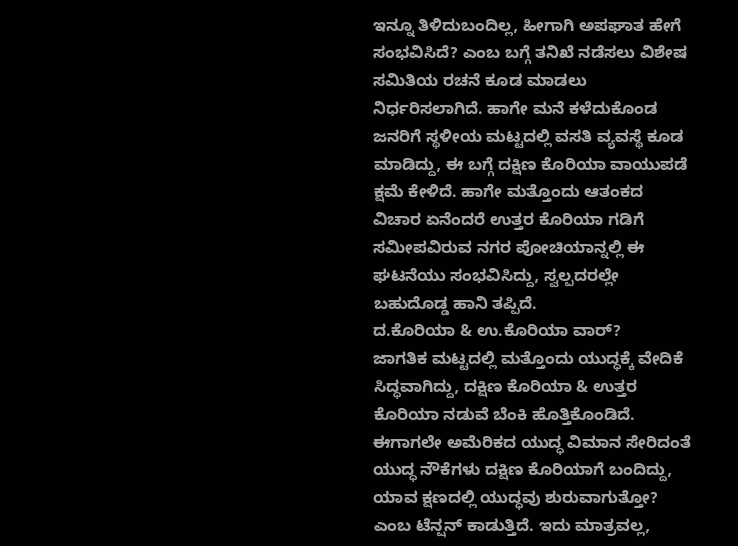ಇನ್ನೂ ತಿಳಿದುಬಂದಿಲ್ಲ, ಹೀಗಾಗಿ ಅಪಘಾತ ಹೇಗೆ ಸಂಭವಿಸಿದೆ? ಎಂಬ ಬಗ್ಗೆ ತನಿಖೆ ನಡೆಸಲು ವಿಶೇಷ ಸಮಿತಿಯ ರಚನೆ ಕೂಡ ಮಾಡಲು ನಿರ್ಧರಿಸಲಾಗಿದೆ. ಹಾಗೇ ಮನೆ ಕಳೆದುಕೊಂಡ ಜನರಿಗೆ ಸ್ಥಳೀಯ ಮಟ್ಟದಲ್ಲಿ ವಸತಿ ವ್ಯವಸ್ಥೆ ಕೂಡ ಮಾಡಿದ್ದು, ಈ ಬಗ್ಗೆ ದಕ್ಷಿಣ ಕೊರಿಯಾ ವಾಯುಪಡೆ ಕ್ಷಮೆ ಕೇಳಿದೆ. ಹಾಗೇ ಮತ್ತೊಂದು ಆತಂಕದ ವಿಚಾರ ಏನೆಂದರೆ ಉತ್ತರ ಕೊರಿಯಾ ಗಡಿಗೆ ಸಮೀಪವಿರುವ ನಗರ ಪೋಚಿಯಾನ್ನಲ್ಲಿ ಈ ಘಟನೆಯು ಸಂಭವಿಸಿದ್ದು, ಸ್ವಲ್ಪದರಲ್ಲೇ ಬಹುದೊಡ್ಡ ಹಾನಿ ತಪ್ಪಿದೆ.
ದ.ಕೊರಿಯಾ & ಉ.ಕೊರಿಯಾ ವಾರ್?
ಜಾಗತಿಕ ಮಟ್ಟದಲ್ಲಿ ಮತ್ತೊಂದು ಯುದ್ಧಕ್ಕೆ ವೇದಿಕೆ ಸಿದ್ಧವಾಗಿದ್ದು, ದಕ್ಷಿಣ ಕೊರಿಯಾ & ಉತ್ತರ ಕೊರಿಯಾ ನಡುವೆ ಬೆಂಕಿ ಹೊತ್ತಿಕೊಂಡಿದೆ. ಈಗಾಗಲೇ ಅಮೆರಿಕದ ಯುದ್ಧ ವಿಮಾನ ಸೇರಿದಂತೆ ಯುದ್ಧ ನೌಕೆಗಳು ದಕ್ಷಿಣ ಕೊರಿಯಾಗೆ ಬಂದಿದ್ದು, ಯಾವ ಕ್ಷಣದಲ್ಲಿ ಯುದ್ಧವು ಶುರುವಾಗುತ್ತೋ? ಎಂಬ ಟೆನ್ಷನ್ ಕಾಡುತ್ತಿದೆ. ಇದು ಮಾತ್ರವಲ್ಲ,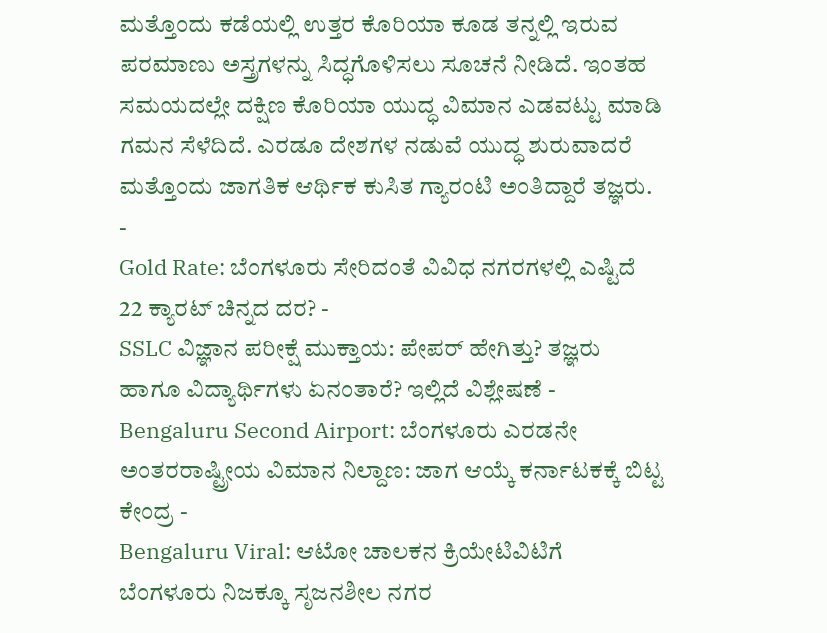ಮತ್ತೊಂದು ಕಡೆಯಲ್ಲಿ ಉತ್ತರ ಕೊರಿಯಾ ಕೂಡ ತನ್ನಲ್ಲಿ ಇರುವ ಪರಮಾಣು ಅಸ್ತ್ರಗಳನ್ನು ಸಿದ್ಧಗೊಳಿಸಲು ಸೂಚನೆ ನೀಡಿದೆ. ಇಂತಹ ಸಮಯದಲ್ಲೇ ದಕ್ಷಿಣ ಕೊರಿಯಾ ಯುದ್ಧ ವಿಮಾನ ಎಡವಟ್ಟು ಮಾಡಿ ಗಮನ ಸೆಳೆದಿದೆ. ಎರಡೂ ದೇಶಗಳ ನಡುವೆ ಯುದ್ಧ ಶುರುವಾದರೆ ಮತ್ತೊಂದು ಜಾಗತಿಕ ಆರ್ಥಿಕ ಕುಸಿತ ಗ್ಯಾರಂಟಿ ಅಂತಿದ್ದಾರೆ ತಜ್ಞರು.
-
Gold Rate: ಬೆಂಗಳೂರು ಸೇರಿದಂತೆ ವಿವಿಧ ನಗರಗಳಲ್ಲಿ ಎಷ್ಟಿದೆ 22 ಕ್ಯಾರಟ್ ಚಿನ್ನದ ದರ? -
SSLC ವಿಜ್ಞಾನ ಪರೀಕ್ಷೆ ಮುಕ್ತಾಯ: ಪೇಪರ್ ಹೇಗಿತ್ತು? ತಜ್ಞರು ಹಾಗೂ ವಿದ್ಯಾರ್ಥಿಗಳು ಏನಂತಾರೆ? ಇಲ್ಲಿದೆ ವಿಶ್ಲೇಷಣೆ -
Bengaluru Second Airport: ಬೆಂಗಳೂರು ಎರಡನೇ ಅಂತರರಾಷ್ಟ್ರೀಯ ವಿಮಾನ ನಿಲ್ದಾಣ: ಜಾಗ ಆಯ್ಕೆ ಕರ್ನಾಟಕಕ್ಕೆ ಬಿಟ್ಟ ಕೇಂದ್ರ -
Bengaluru Viral: ಆಟೋ ಚಾಲಕನ ಕ್ರಿಯೇಟಿವಿಟಿಗೆ ಬೆಂಗಳೂರು ನಿಜಕ್ಕೂ ಸೃಜನಶೀಲ ನಗರ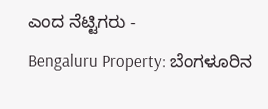ಎಂದ ನೆಟ್ಟಿಗರು -
Bengaluru Property: ಬೆಂಗಳೂರಿನ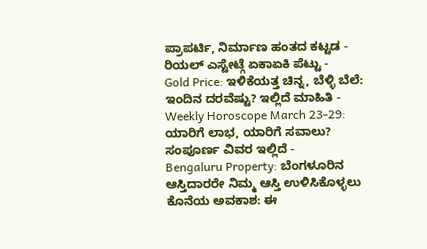ಪ್ರಾಪರ್ಟಿ, ನಿರ್ಮಾಣ ಹಂತದ ಕಟ್ಟಡ - ರಿಯಲ್ ಎಸ್ಟೇಟ್ಗೆ ಏಕಾಏಕಿ ಪೆಟ್ಟು -
Gold Price: ಇಳಿಕೆಯತ್ತ ಚಿನ್ನ, ಬೆಳ್ಳಿ ಬೆಲೆ: ಇಂದಿನ ದರವೆಷ್ಟು? ಇಲ್ಲಿದೆ ಮಾಹಿತಿ -
Weekly Horoscope March 23-29: ಯಾರಿಗೆ ಲಾಭ, ಯಾರಿಗೆ ಸವಾಲು? ಸಂಪೂರ್ಣ ವಿವರ ಇಲ್ಲಿದೆ -
Bengaluru Property: ಬೆಂಗಳೂರಿನ ಆಸ್ತಿದಾರರೇ ನಿಮ್ಮ ಆಸ್ತಿ ಉಳಿಸಿಕೊಳ್ಳಲು ಕೊನೆಯ ಅವಕಾಶ: ಈ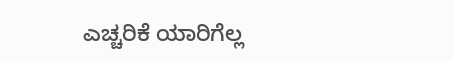ಎಚ್ಚರಿಕೆ ಯಾರಿಗೆಲ್ಲ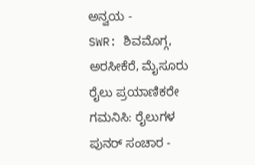ಅನ್ವಯ -
SWR: ಶಿವಮೊಗ್ಗ, ಅರಸೀಕೆರೆ, ಮೈಸೂರು ರೈಲು ಪ್ರಯಾಣಿಕರೇ ಗಮನಿಸಿ: ರೈಲುಗಳ ಪುನರ್ ಸಂಚಾರ -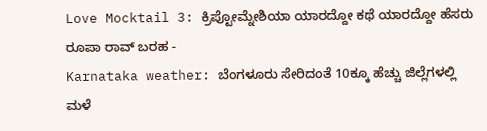Love Mocktail 3: ಕ್ರಿಪ್ಟೋಮ್ನೇಶಿಯಾ ಯಾರದ್ದೋ ಕಥೆ ಯಾರದ್ದೋ ಹೆಸರು ರೂಪಾ ರಾವ್ ಬರಹ -
Karnataka weather: ಬೆಂಗಳೂರು ಸೇರಿದಂತೆ 10ಕ್ಕೂ ಹೆಚ್ಚು ಜಿಲ್ಲೆಗಳಲ್ಲಿ ಮಳೆ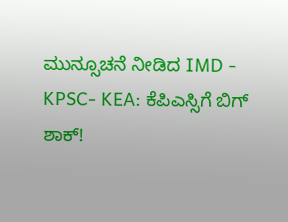ಮುನ್ಸೂಚನೆ ನೀಡಿದ IMD -
KPSC- KEA: ಕೆಪಿಎಸ್ಸಿಗೆ ಬಿಗ್ ಶಾಕ್!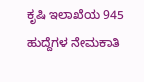ಕೃಷಿ ಇಲಾಖೆಯ 945 ಹುದ್ದೆಗಳ ನೇಮಕಾತಿ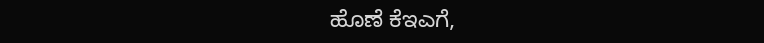ಹೊಣೆ ಕೆಇಎಗೆ,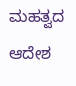ಮಹತ್ವದ ಆದೇಶ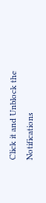Click it and Unblock the Notifications